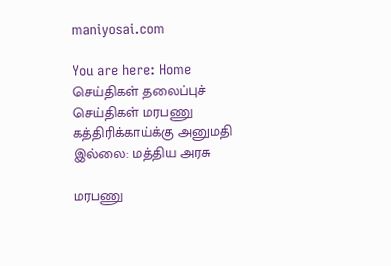maniyosai.com

You are here: Home செய்திகள் தலைப்புச் செய்திகள் மரபணு கத்திரிக்காய்க்கு அனுமதி இல்லை: மத்திய அரசு

மரபணு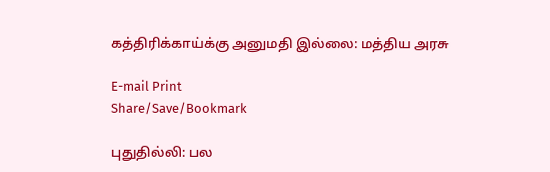கத்திரிக்காய்க்கு அனுமதி இல்லை: மத்திய அரசு

E-mail Print
Share/Save/Bookmark

புதுதில்லி: பல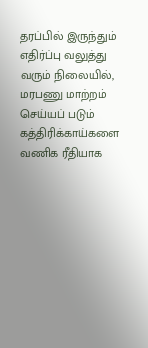தரப்பில் இருந்தும் எதிர்ப்பு வலுத்து வரும் நிலையில், மரபணு மாற்றம் செய்யப் படும் கத்திரிக்காய்களை வணிக ரீதியாக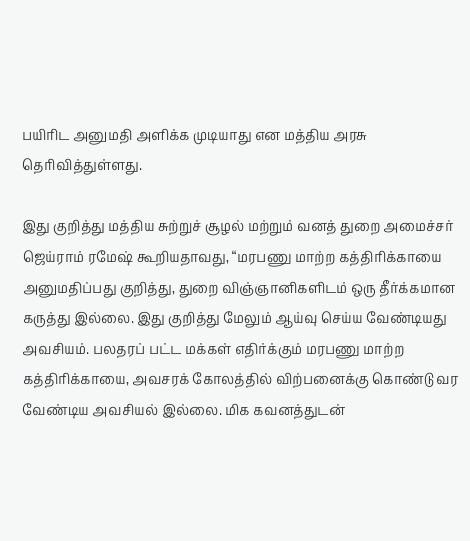பயிரிட அனுமதி அளிக்க முடியாது என மத்திய அரசு தெரிவித்துள்ளது.

இது குறித்து மத்திய சுற்றுச் சூழல் மற்றும் வனத் துறை அமைச்சர் ஜெய்ராம் ரமேஷ் கூறியதாவது, “மரபணு மாற்ற கத்திரிக்காயை அனுமதிப்பது குறித்து, துறை விஞ்ஞானிகளிடம் ஒரு தீர்க்கமான கருத்து இல்லை. இது குறித்து மேலும் ஆய்வு செய்ய வேண்டியது அவசியம். பலதரப் பட்ட மக்கள் எதிர்க்கும் மரபணு மாற்ற கத்திரிக்காயை, அவசரக் கோலத்தில் விற்பனைக்கு கொண்டு வர வேண்டிய அவசியல் இல்லை. மிக கவனத்துடன்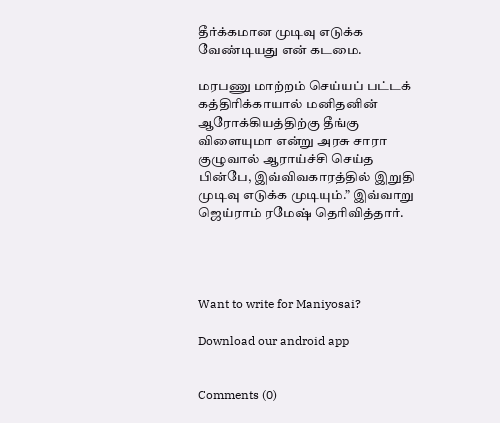தீர்க்கமான முடிவு எடுக்க வேண்டியது என் கடமை.

மரபணு மாற்றம் செய்யப் பட்டக் கத்திரிக்காயால் மனிதனின் ஆரோக்கியத்திற்கு தீங்கு விளையுமா என்று அரசு சாரா குழுவால் ஆராய்ச்சி செய்த பின்பே, இவ்விவகாரத்தில் இறுதி முடிவு எடுக்க முடியும்.” இவ்வாறு ஜெய்ராம் ரமேஷ் தெரிவித்தார்.




Want to write for Maniyosai?

Download our android app


Comments (0)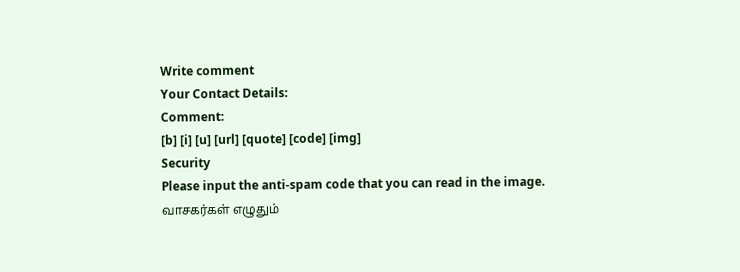Write comment
Your Contact Details:
Comment:
[b] [i] [u] [url] [quote] [code] [img]
Security
Please input the anti-spam code that you can read in the image.
வாசகர்கள் எழுதும்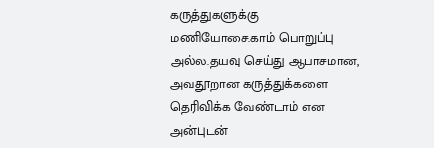கருத்துகளுக்கு மணியோசை.காம் பொறுப்பு அல்ல.தயவு செய்து ஆபாசமான, அவதூறான கருத்துக்களை தெரிவிக்க வேண்டாம் என அன்புடன்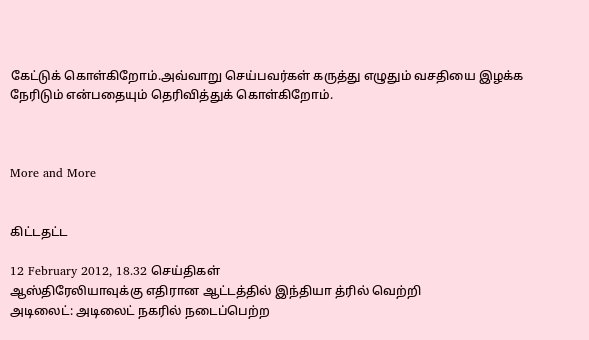கேட்டுக் கொள்கிறோம்.அவ்வாறு செய்பவர்கள் கருத்து எழுதும் வசதியை இழக்க நேரிடும் என்பதையும் தெரிவித்துக் கொள்கிறோம்.



More and More


கிட்டதட்ட

12 February 2012, 18.32 செய்திகள்
ஆஸ்திரேலியாவுக்கு எதிரான ஆட்டத்தில் இந்தியா த்ரில் வெற்றி
அடிலைட்: அடிலைட் நகரில் நடைப்பெற்ற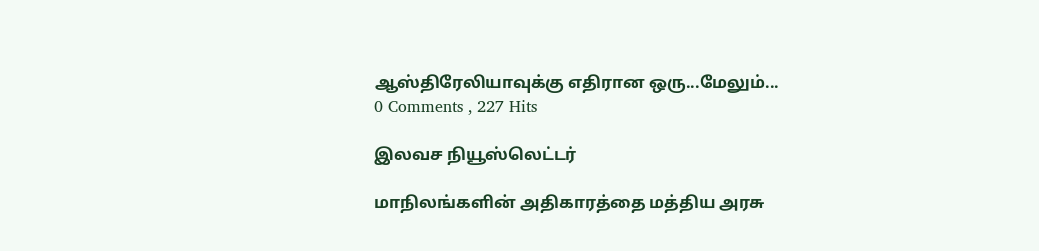ஆஸ்திரேலியாவுக்கு எதிரான ஒரு...மேலும்...
0 Comments , 227 Hits

இலவச நியூஸ்லெட்டர்

மாநிலங்களின் அதிகாரத்தை மத்திய அரசு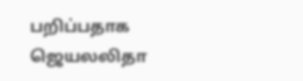பறிப்பதாக ஜெயலலிதா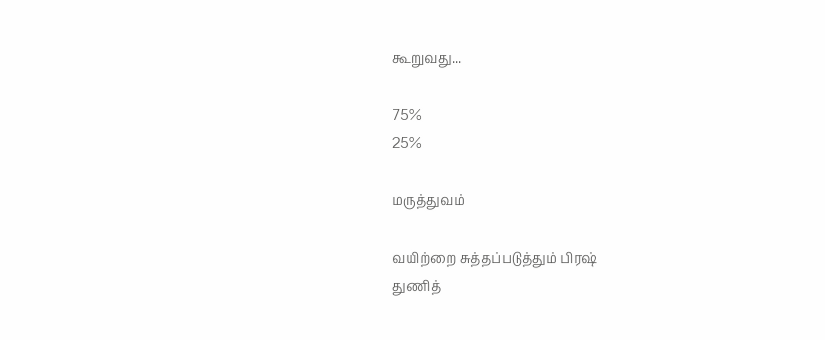கூறுவது...

75%
25%

மருத்துவம்

வயிற்றை சுத்தப்படுத்தும் பிரஷ்
துணித்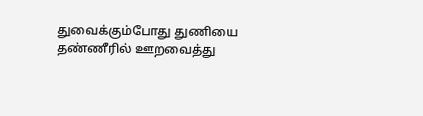துவைக்கும்போது துணியை தண்ணீரில் ஊறவைத்து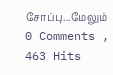சோப்பு...மேலும்
0 Comments , 463 Hits